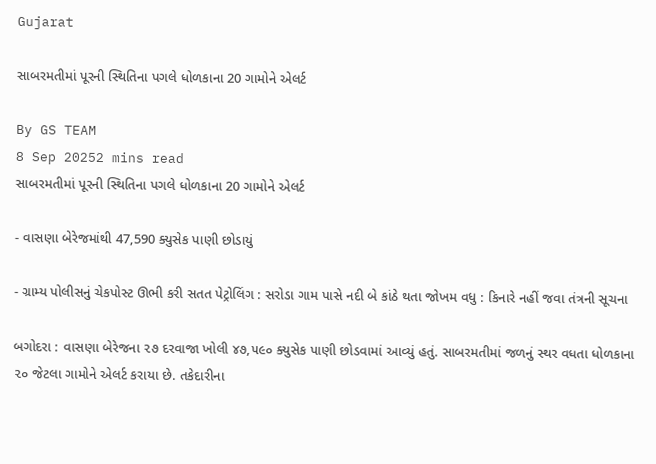Gujarat

સાબરમતીમાં પૂરની સ્થિતિના પગલે ધોળકાના 20 ગામોને એલર્ટ

By GS TEAM
8 Sep 20252 mins read
સાબરમતીમાં પૂરની સ્થિતિના પગલે ધોળકાના 20 ગામોને એલર્ટ

- વાસણા બેરેજમાંથી 47,590 ક્યુસેક પાણી છોડાયું

- ગ્રામ્ય પોલીસનું ચેકપોસ્ટ ઊભી કરી સતત પેટ્રોલિંગ : સરોડા ગામ પાસે નદી બે કાંઠે થતા જોખમ વધુ : કિનારે નહીં જવા તંત્રની સૂચના

બગોદરા : વાસણા બેરેજના ૨૭ દરવાજા ખોલી ૪૭,૫૯૦ ક્યુસેક પાણી છોડવામાં આવ્યું હતું. સાબરમતીમાં જળનું સ્થર વધતા ધોળકાના ૨૦ જેટલા ગામોને એલર્ટ કરાયા છે. તકેદારીના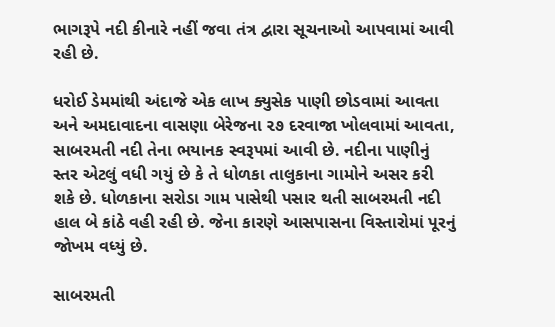ભાગરૂપે નદી કીનારે નહીં જવા તંત્ર દ્વારા સૂચનાઓ આપવામાં આવી રહી છે.

ધરોઈ ડેમમાંથી અંદાજે એક લાખ ક્યુસેક પાણી છોડવામાં આવતા અને અમદાવાદના વાસણા બેરેજના ૨૭ દરવાજા ખોલવામાં આવતા, સાબરમતી નદી તેના ભયાનક સ્વરૂપમાં આવી છે. નદીના પાણીનું સ્તર એટલું વધી ગયું છે કે તે ધોળકા તાલુકાના ગામોને અસર કરી શકે છે. ધોળકાના સરોડા ગામ પાસેથી પસાર થતી સાબરમતી નદી હાલ બે કાંઠે વહી રહી છે. જેના કારણે આસપાસના વિસ્તારોમાં પૂરનું જોખમ વધ્યું છે.

સાબરમતી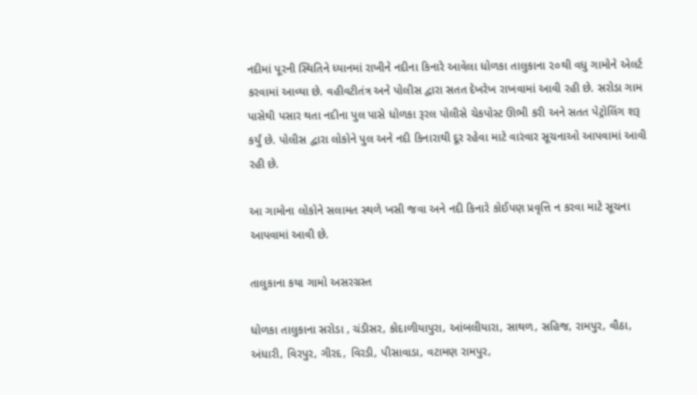નદીમાં પૂરની સ્થિતિને ધ્યાનમાં રાખીને નદીના કિનારે આવેલા ધોળકા તાલુકાના ૨૦થી વધુ ગામોને એલર્ટ કરવામાં આવ્યા છે. વહીવટીતંત્ર અને પોલીસ દ્વારા સતત દેખરેખ રાખવામાં આવી રહી છે. સરોડા ગામ પાસેથી પસાર થતા નદીના પુલ પાસે ધોળકા રૂરલ પોલીસે ચેકપોસ્ટ ઊભી કરી અને સતત પેટ્રોલિંગ શરૂ કર્યું છે. પોલીસ દ્વારા લોકોને પુલ અને નદી કિનારાથી દૂર રહેવા માટે વારંવાર સૂચનાઓ આપવામાં આવી રહી છે.

આ ગામોના લોકોને સલામત સ્થળે ખસી જવા અને નદી કિનારે કોઈપણ પ્રવૃત્તિ ન કરવા માટે સૂચના આપવામાં આવી છે.

તાલુકાના કયા ગામો અસરગ્રસ્ત

ધોળકા તાલુકાના સરોડા , ચંડીસર, કોદાળીયાપુરા, આંબલીયારા, સાથળ, સહિજ, રામપુર, વૌઠા, અંધારી, વિરપુર, ગીરદ, વિરડી, પીસાવાડા, વટામણ રામપુર,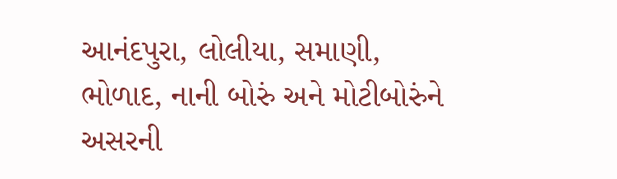આનંદપુરા, લોલીયા, સમાણી, ભોળાદ, નાની બોરું અને મોટીબોરુંને અસરની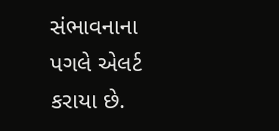સંભાવનાના પગલે એલર્ટ કરાયા છે.